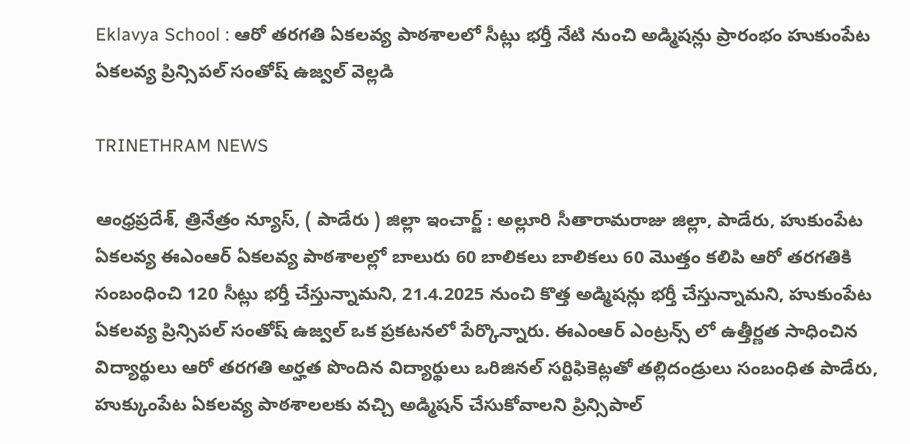Eklavya School : ఆరో తరగతి ఏకలవ్య పాఠశాలలో సీట్లు భర్తీ నేటి నుంచి అడ్మిషన్లు ప్రారంభం హుకుంపేట ఏకలవ్య ప్రిన్సిపల్ సంతోష్ ఉజ్వల్ వెల్లడి

TRINETHRAM NEWS

ఆంధ్రప్రదేశ్, త్రినేత్రం న్యూస్, ( పాడేరు ) జిల్లా ఇంచార్జ్ : అల్లూరి సీతారామరాజు జిల్లా, పాడేరు, హుకుంపేట ఏకలవ్య ఈఎంఆర్ ఏకలవ్య పాఠశాలల్లో బాలురు 60 బాలికలు బాలికలు 60 మొత్తం కలిపి ఆరో తరగతికి సంబంధించి 120 సీట్లు భర్తీ చేస్తున్నామని, 21.4.2025 నుంచి కొత్త అడ్మిషన్లు భర్తీ చేస్తున్నామని, హుకుంపేట ఏకలవ్య ప్రిన్సిపల్ సంతోష్ ఉజ్వల్ ఒక ప్రకటనలో పేర్కొన్నారు. ఈఎంఆర్ ఎంట్రన్స్ లో ఉత్తీర్ణత సాధించిన విద్యార్థులు ఆరో తరగతి అర్హత పొందిన విద్యార్థులు ఒరిజినల్ సర్టిఫికెట్లతో తల్లిదండ్రులు సంబంధిత పాడేరు, హుక్కుంపేట ఏకలవ్య పాఠశాలలకు వచ్చి అడ్మిషన్ చేసుకోవాలని ప్రిన్సిపాల్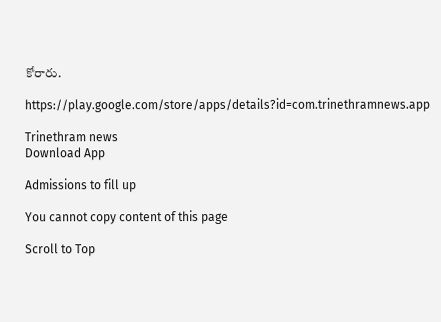కోరారు.

https://play.google.com/store/apps/details?id=com.trinethramnews.app

Trinethram news
Download App

Admissions to fill up

You cannot copy content of this page

Scroll to Top